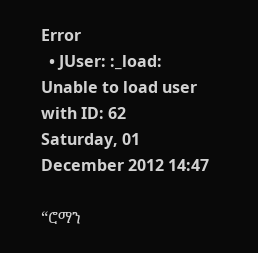Error
  • JUser: :_load: Unable to load user with ID: 62
Saturday, 01 December 2012 14:47

“ሮማን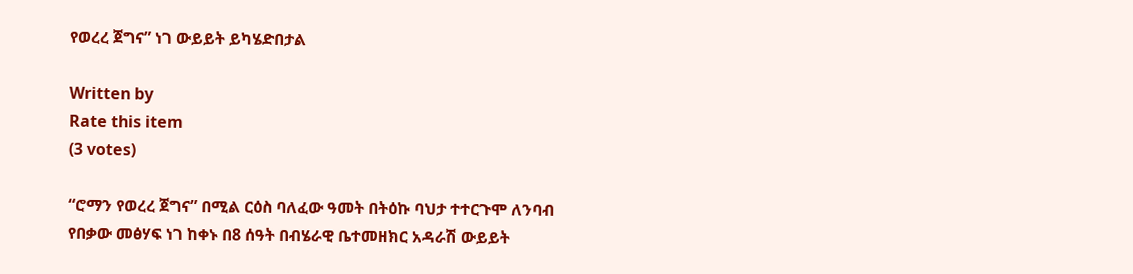የወረረ ጀግና” ነገ ውይይት ይካሄድበታል

Written by
Rate this item
(3 votes)

“ሮማን የወረረ ጀግና” በሚል ርዕስ ባለፈው ዓመት በትዕኩ ባህታ ተተርጉሞ ለንባብ የበቃው መፅሃፍ ነገ ከቀኑ በ8 ሰዓት በብሄራዊ ቤተመዘክር አዳራሽ ውይይት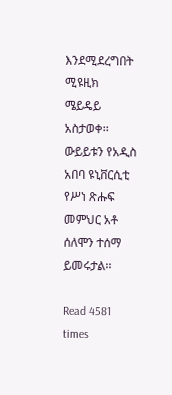እንደሚደረግበት ሚዩዚክ ሜይዴይ አስታወቀ፡፡ ውይይቱን የአዲስ አበባ ዩኒቨርሲቲ የሥነ ጽሑፍ መምህር አቶ ሰለሞን ተሰማ ይመሩታል፡፡

Read 4581 times